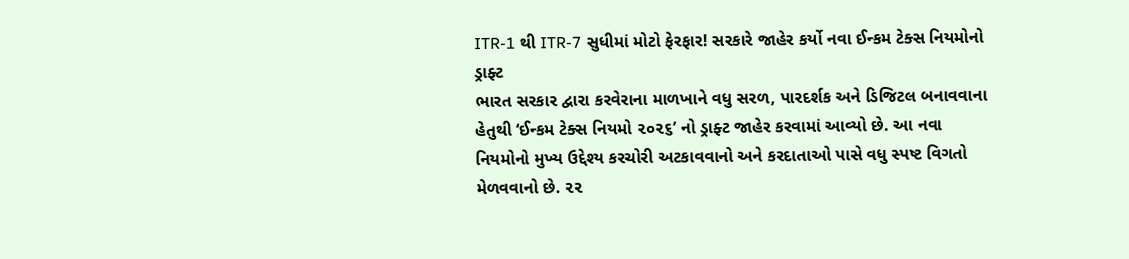ITR-1 થી ITR-7 સુધીમાં મોટો ફેરફાર! સરકારે જાહેર કર્યો નવા ઈન્કમ ટેક્સ નિયમોનો ડ્રાફ્ટ
ભારત સરકાર દ્વારા કરવેરાના માળખાને વધુ સરળ, પારદર્શક અને ડિજિટલ બનાવવાના હેતુથી ‘ઈન્કમ ટેક્સ નિયમો ૨૦૨૬’ નો ડ્રાફ્ટ જાહેર કરવામાં આવ્યો છે. આ નવા નિયમોનો મુખ્ય ઉદ્દેશ્ય કરચોરી અટકાવવાનો અને કરદાતાઓ પાસે વધુ સ્પષ્ટ વિગતો મેળવવાનો છે. ૨૨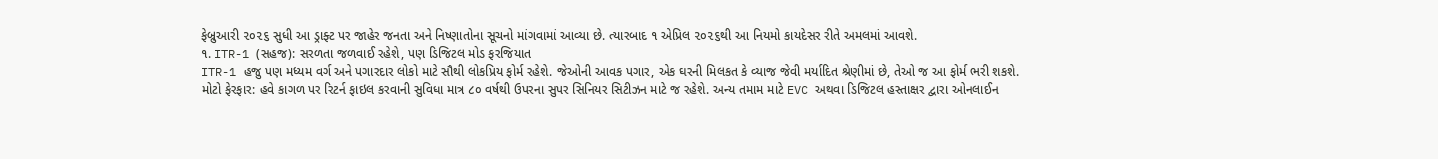ફેબ્રુઆરી ૨૦૨૬ સુધી આ ડ્રાફ્ટ પર જાહેર જનતા અને નિષ્ણાતોના સૂચનો માંગવામાં આવ્યા છે. ત્યારબાદ ૧ એપ્રિલ ૨૦૨૬થી આ નિયમો કાયદેસર રીતે અમલમાં આવશે.
૧. ITR-1 (સહજ): સરળતા જળવાઈ રહેશે, પણ ડિજિટલ મોડ ફરજિયાત
ITR-1 હજુ પણ મધ્યમ વર્ગ અને પગારદાર લોકો માટે સૌથી લોકપ્રિય ફોર્મ રહેશે. જેઓની આવક પગાર, એક ઘરની મિલકત કે વ્યાજ જેવી મર્યાદિત શ્રેણીમાં છે, તેઓ જ આ ફોર્મ ભરી શકશે.
મોટો ફેરફાર: હવે કાગળ પર રિટર્ન ફાઇલ કરવાની સુવિધા માત્ર ૮૦ વર્ષથી ઉપરના સુપર સિનિયર સિટીઝન માટે જ રહેશે. અન્ય તમામ માટે EVC અથવા ડિજિટલ હસ્તાક્ષર દ્વારા ઓનલાઈન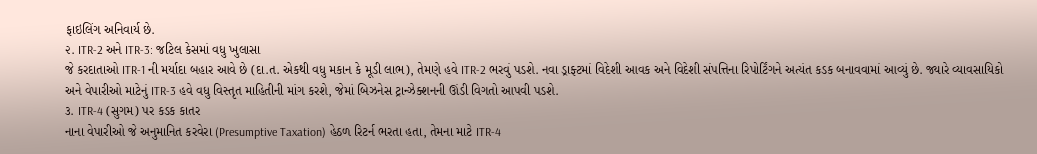ફાઇલિંગ અનિવાર્ય છે.
૨. ITR-2 અને ITR-3: જટિલ કેસમાં વધુ ખુલાસા
જે કરદાતાઓ ITR-1 ની મર્યાદા બહાર આવે છે (દા.ત. એકથી વધુ મકાન કે મૂડી લાભ), તેમણે હવે ITR-2 ભરવું પડશે. નવા ડ્રાફ્ટમાં વિદેશી આવક અને વિદેશી સંપત્તિના રિપોર્ટિંગને અત્યંત કડક બનાવવામાં આવ્યું છે. જ્યારે વ્યાવસાયિકો અને વેપારીઓ માટેનું ITR-3 હવે વધુ વિસ્તૃત માહિતીની માંગ કરશે, જેમાં બિઝનેસ ટ્રાન્ઝેક્શનની ઊંડી વિગતો આપવી પડશે.
૩. ITR-4 (સુગમ) પર કડક કાતર
નાના વેપારીઓ જે અનુમાનિત કરવેરા (Presumptive Taxation) હેઠળ રિટર્ન ભરતા હતા, તેમના માટે ITR-4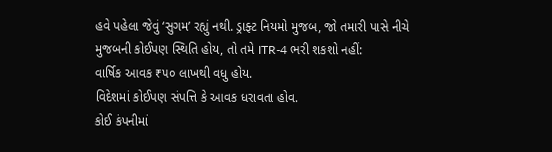હવે પહેલા જેવું ‘સુગમ’ રહ્યું નથી. ડ્રાફ્ટ નિયમો મુજબ, જો તમારી પાસે નીચે મુજબની કોઈપણ સ્થિતિ હોય, તો તમે ITR-4 ભરી શકશો નહીં:
વાર્ષિક આવક ₹૫૦ લાખથી વધુ હોય.
વિદેશમાં કોઈપણ સંપત્તિ કે આવક ધરાવતા હોવ.
કોઈ કંપનીમાં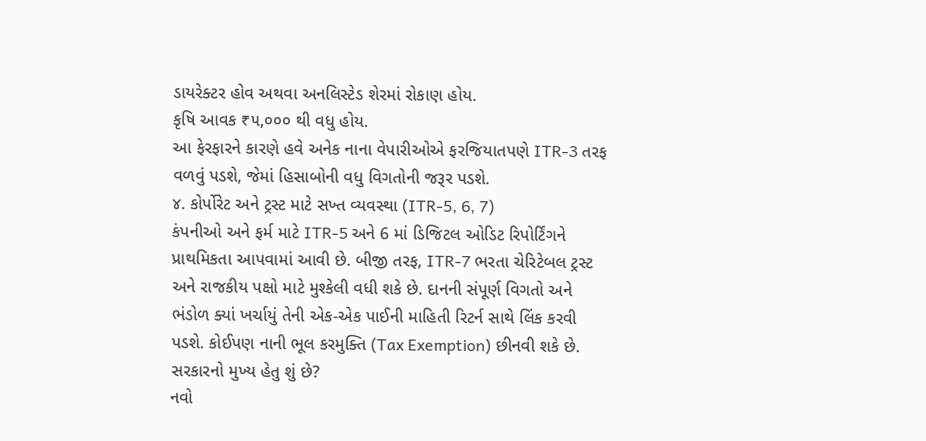ડાયરેક્ટર હોવ અથવા અનલિસ્ટેડ શેરમાં રોકાણ હોય.
કૃષિ આવક ₹૫,૦૦૦ થી વધુ હોય.
આ ફેરફારને કારણે હવે અનેક નાના વેપારીઓએ ફરજિયાતપણે ITR-3 તરફ વળવું પડશે, જેમાં હિસાબોની વધુ વિગતોની જરૂર પડશે.
૪. કોર્પોરેટ અને ટ્રસ્ટ માટે સખ્ત વ્યવસ્થા (ITR-5, 6, 7)
કંપનીઓ અને ફર્મ માટે ITR-5 અને 6 માં ડિજિટલ ઓડિટ રિપોર્ટિંગને પ્રાથમિકતા આપવામાં આવી છે. બીજી તરફ, ITR-7 ભરતા ચેરિટેબલ ટ્રસ્ટ અને રાજકીય પક્ષો માટે મુશ્કેલી વધી શકે છે. દાનની સંપૂર્ણ વિગતો અને ભંડોળ ક્યાં ખર્ચાયું તેની એક-એક પાઈની માહિતી રિટર્ન સાથે લિંક કરવી પડશે. કોઈપણ નાની ભૂલ કરમુક્તિ (Tax Exemption) છીનવી શકે છે.
સરકારનો મુખ્ય હેતુ શું છે?
નવો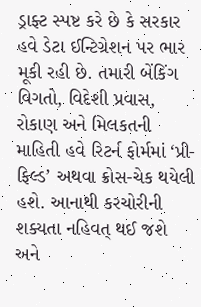ડ્રાફ્ટ સ્પષ્ટ કરે છે કે સરકાર હવે ડેટા ઈન્ટિગ્રેશન પર ભાર મૂકી રહી છે. તમારી બેંકિંગ વિગતો, વિદેશી પ્રવાસ, રોકાણ અને મિલકતની માહિતી હવે રિટર્ન ફોર્મમાં ‘પ્રી-ફિલ્ડ’ અથવા ક્રોસ-ચેક થયેલી હશે. આનાથી કરચોરીની શક્યતા નહિવત્ થઈ જશે અને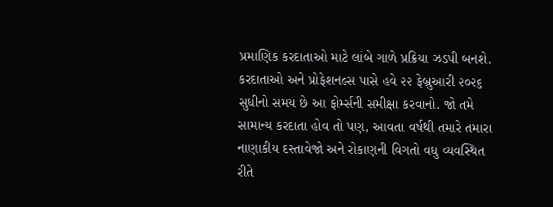પ્રમાણિક કરદાતાઓ માટે લાંબે ગાળે પ્રક્રિયા ઝડપી બનશે.
કરદાતાઓ અને પ્રોફેશનલ્સ પાસે હવે ૨૨ ફેબ્રુઆરી ૨૦૨૬ સુધીનો સમય છે આ ફોર્મ્સની સમીક્ષા કરવાનો. જો તમે સામાન્ય કરદાતા હોવ તો પણ, આવતા વર્ષથી તમારે તમારા નાણાકીય દસ્તાવેજો અને રોકાણની વિગતો વધુ વ્યવસ્થિત રીતે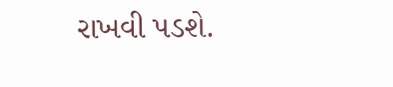રાખવી પડશે.